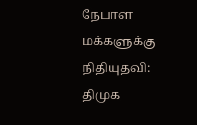நேபாள மக்களுக்கு நிதியுதவி: திமுக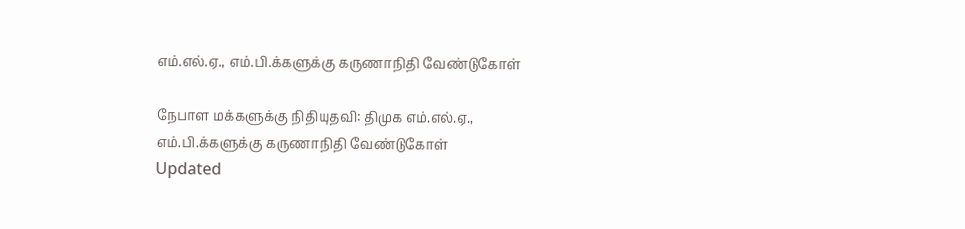எம்.எல்.ஏ., எம்.பி.க்களுக்கு கருணாநிதி வேண்டுகோள்

நேபாள மக்களுக்கு நிதியுதவி: திமுக எம்.எல்.ஏ., எம்.பி.க்களுக்கு கருணாநிதி வேண்டுகோள்
Updated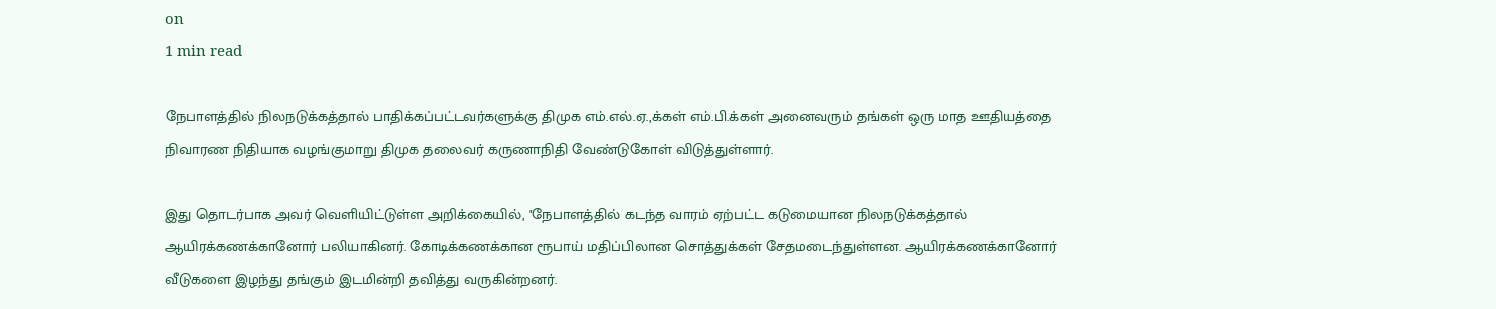on
1 min read

நேபாளத்தில் நிலநடுக்கத்தால் பாதிக்கப்பட்டவர்களுக்கு திமுக எம்.எல்.ஏ.,க்கள் எம்.பி.க்கள் அனைவரும் தங்கள் ஒரு மாத ஊதியத்தை நிவாரண நிதியாக வழங்குமாறு திமுக தலைவர் கருணாநிதி வேண்டுகோள் விடுத்துள்ளார்.

இது தொடர்பாக அவர் வெளியிட்டுள்ள அறிக்கையில், "நேபாளத்தில் கடந்த வாரம் ஏற்பட்ட கடுமையான நிலநடுக்கத்தால் ஆயிரக்கணக்கானோர் பலியாகினர். கோடிக்கணக்கான ரூபாய் மதிப்பிலான சொத்துக்கள் சேதமடைந்துள்ளன. ஆயிரக்கணக்கானோர் வீடுகளை இழந்து தங்கும் இடமின்றி தவித்து வருகின்றனர்.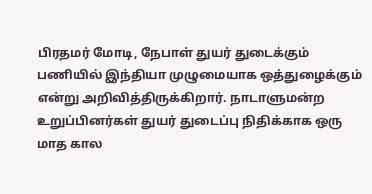பிரதமர் மோடி, நேபாள் துயர் துடைக்கும் பணியில் இந்தியா முழுமையாக ஒத்துழைக்கும் என்று அறிவித்திருக்கிறார். நாடாளுமன்ற உறுப்பினர்கள் துயர் துடைப்பு நிதிக்காக ஒரு மாத கால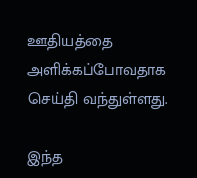ஊதியத்தை அளிக்கப்போவதாக செய்தி வந்துள்ளது.

இந்த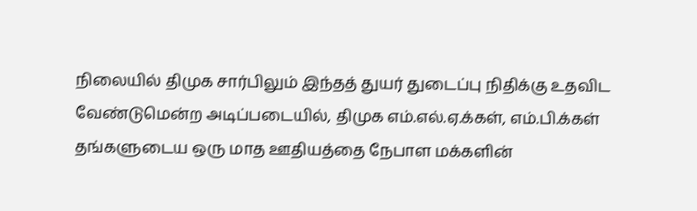நிலையில் திமுக சார்பிலும் இந்தத் துயர் துடைப்பு நிதிக்கு உதவிட வேண்டுமென்ற அடிப்படையில், திமுக எம்.எல்.ஏ.க்கள், எம்.பி.க்கள் தங்களுடைய ஒரு மாத ஊதியத்தை நேபாள மக்களின்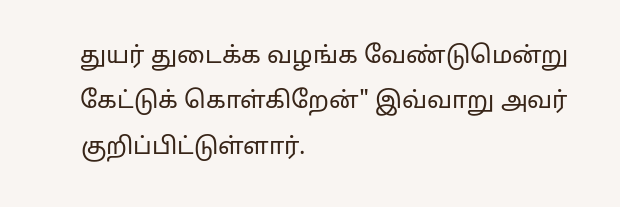துயர் துடைக்க வழங்க வேண்டுமென்று கேட்டுக் கொள்கிறேன்" இவ்வாறு அவர் குறிப்பிட்டுள்ளார்.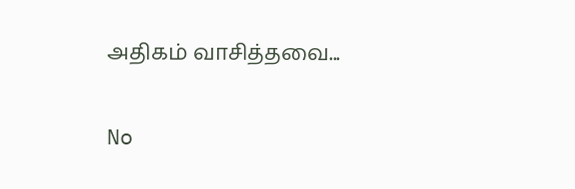அதிகம் வாசித்தவை...

No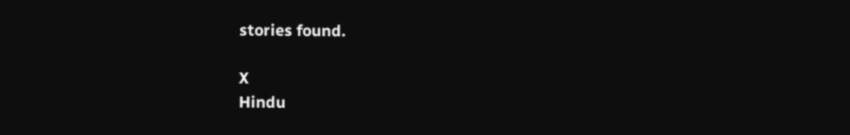stories found.

X
Hindu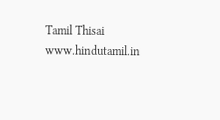Tamil Thisai
www.hindutamil.in